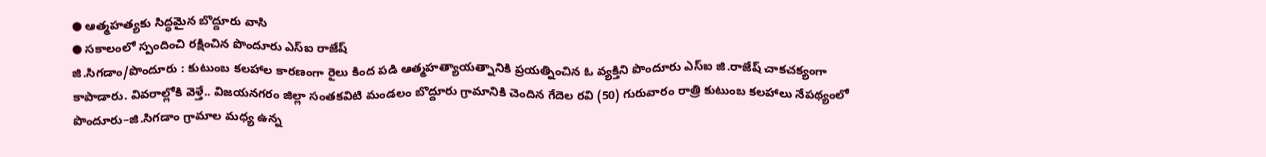● ఆత్మహత్యకు సిద్ధమైన బొద్దూరు వాసి
● సకాలంలో స్పందించి రక్షించిన పొందూరు ఎస్ఐ రాజేష్
జి.సిగడాం/పొందూరు : కుటుంబ కలహాల కారణంగా రైలు కింద పడి ఆత్మహత్యాయత్నానికి ప్రయత్నించిన ఓ వ్యక్తిని పొందూరు ఎస్ఐ జి.రాజేష్ చాకచక్యంగా కాపాడారు. వివరాల్లోకి వెళ్తే.. విజయనగరం జిల్లా సంతకవిటి మండలం బొద్దూరు గ్రామానికి చెందిన గేదెల రవి (50) గురువారం రాత్రి కుటుంబ కలహాలు నేపథ్యంలో పొందూరు–జి.సిగడాం గ్రామాల మధ్య ఉన్న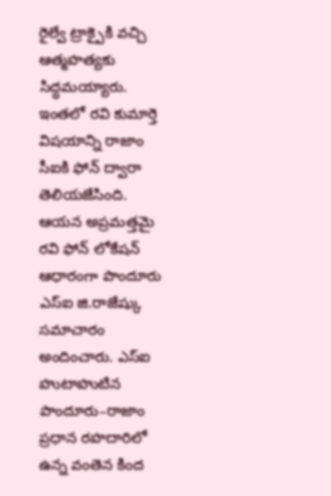రైల్వే ట్రాక్పైకి వచ్చి ఆత్మహత్యకు సిద్ధమయ్యారు. ఇంతలో రవి కుమార్తె విషయాన్ని రాజాం సీఐకి ఫోన్ ద్వారా తెలియజేసింది. ఆయన అప్రమత్తమై రవి ఫోన్ లోకేషన్ ఆధారంగా పొందూరు ఎస్ఐ జి.రాజేష్కు సమాచారం అందించారు. ఎస్ఐ హుటాహుటిన పొందూరు–రాజాం ప్రధాన రహదారిలో ఉన్న వంతెన కింద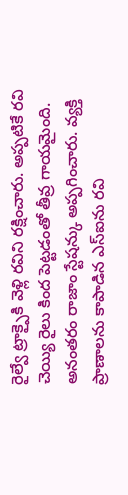రైల్వే ట్రాక్పైకి వెళ్లి రవిని రక్షించారు. అప్పటికే రవి చెయ్యి రైలు కింద పెట్టడంతో తీవ్ర గాయమైంది. అనంతరం రాజాం స్టేషన్కు అప్పగించారు. వ్యక్తి ప్రాణాలను కాపాడిన ఎస్ఐను రవి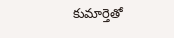కుమార్తెతో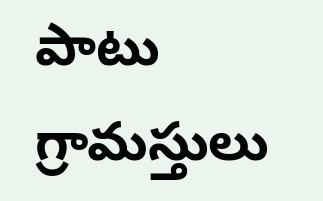పాటు గ్రామస్తులు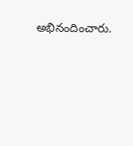అభినందించారు.